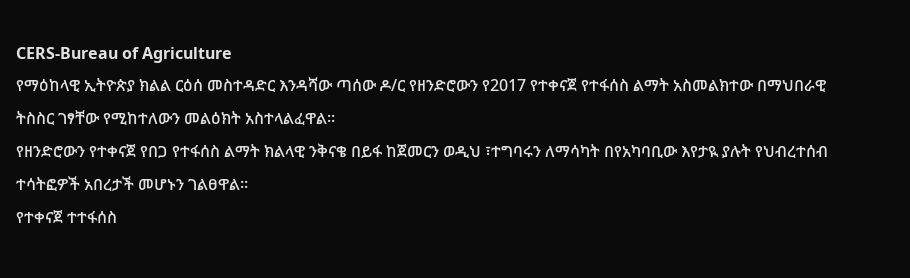CERS-Bureau of Agriculture
የማዕከላዊ ኢትዮጵያ ክልል ርዕሰ መስተዳድር እንዳሻው ጣሰው ዶ/ር የዘንድሮውን የ2017 የተቀናጀ የተፋሰስ ልማት አስመልክተው በማህበራዊ ትስስር ገፃቸው የሚከተለውን መልዕክት አስተላልፈዋል።
የዘንድሮውን የተቀናጀ የበጋ የተፋሰስ ልማት ክልላዊ ንቅናቄ በይፋ ከጀመርን ወዲህ ፣ተግባሩን ለማሳካት በየአካባቢው እየታዪ ያሉት የህብረተሰብ ተሳትፎዎች አበረታች መሆኑን ገልፀዋል።
የተቀናጀ ተተፋሰስ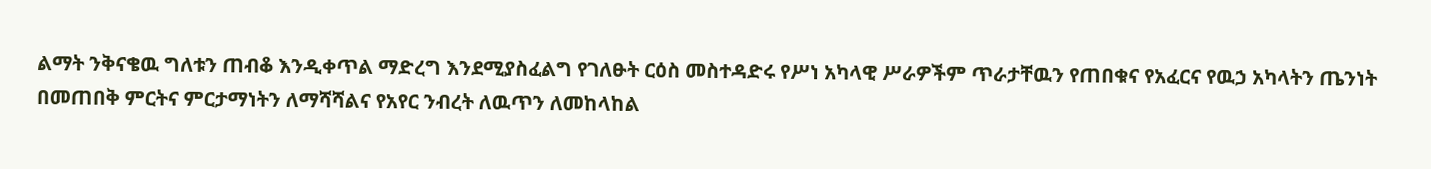ልማት ንቅናቄዉ ግለቱን ጠብቆ እንዲቀጥል ማድረግ እንደሚያስፈልግ የገለፁት ርዕስ መስተዳድሩ የሥነ አካላዊ ሥራዎችም ጥራታቸዉን የጠበቁና የአፈርና የዉኃ አካላትን ጤንነት በመጠበቅ ምርትና ምርታማነትን ለማሻሻልና የአየር ንብረት ለዉጥን ለመከላከል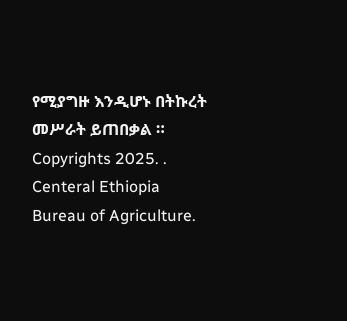የሚያግዙ እንዲሆኑ በትኩረት መሥራት ይጠበቃል ።
Copyrights 2025. . Centeral Ethiopia Bureau of Agriculture.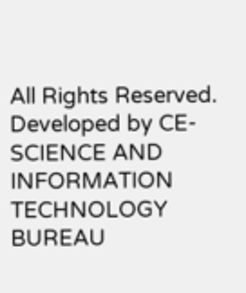All Rights Reserved.
Developed by CE-SCIENCE AND INFORMATION TECHNOLOGY BUREAU